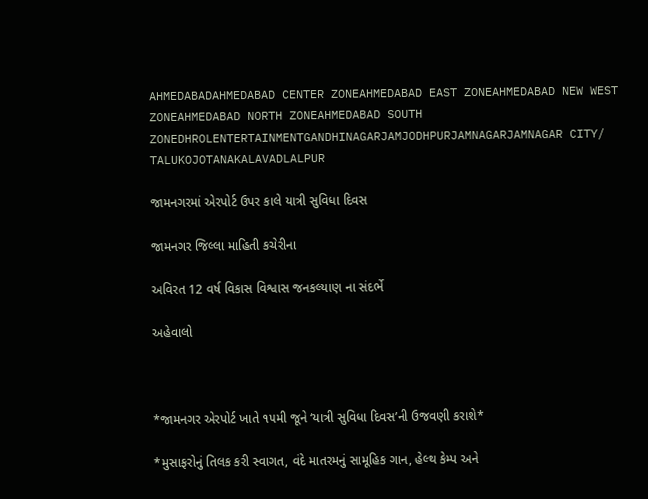AHMEDABADAHMEDABAD CENTER ZONEAHMEDABAD EAST ZONEAHMEDABAD NEW WEST ZONEAHMEDABAD NORTH ZONEAHMEDABAD SOUTH ZONEDHROLENTERTAINMENTGANDHINAGARJAMJODHPURJAMNAGARJAMNAGAR CITY/ TALUKOJOTANAKALAVADLALPUR

જામનગરમાં એરપોર્ટ ઉપર કાલે યાત્રી સુવિધા દિવસ

જામનગર જિલ્લા માહિતી કચેરીના

અવિરત 12 વર્ષ વિકાસ વિશ્વાસ જનકલ્યાણ ના સંદર્ભે

અહેવાલો



*જામનગર એરપોર્ટ ખાતે ૧૫મી જૂને ‘યાત્રી સુવિધા દિવસ’ની ઉજવણી કરાશે*

*મુસાફરોનું તિલક કરી સ્વાગત, વંદે માતરમનું સામૂહિક ગાન, હેલ્થ કેમ્પ અને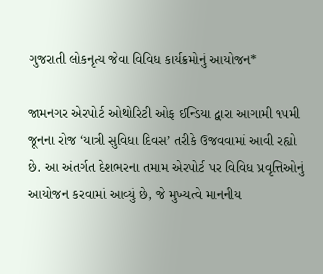ગુજરાતી લોકનૃત્ય જેવા વિવિધ કાર્યક્રમોનું આયોજન*

જામનગર એરપોર્ટ ઓથોરિટી ઓફ ઈન્ડિયા દ્વારા આગામી ૧૫મી જૂનના રોજ ‘યાત્રી સુવિધા દિવસ’ તરીકે ઉજવવામાં આવી રહ્યો છે. આ અંતર્ગત દેશભરના તમામ એરપોર્ટ પર વિવિધ પ્રવૃત્તિઓનું આયોજન કરવામાં આવ્યું છે, જે મુખ્યત્વે માનનીય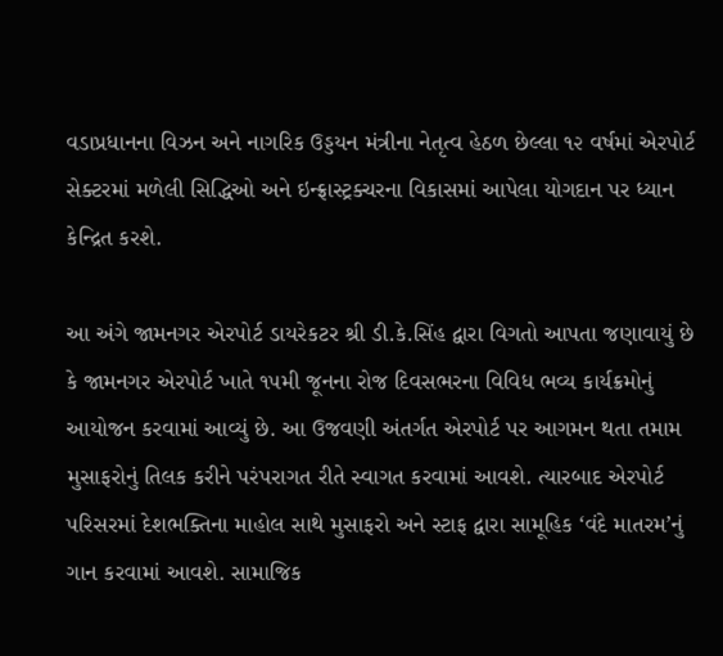વડાપ્રધાનના વિઝન અને નાગરિક ઉડ્ડયન મંત્રીના નેતૃત્વ હેઠળ છેલ્લા ૧૨ વર્ષમાં એરપોર્ટ સેક્ટરમાં મળેલી સિદ્ધિઓ અને ઇન્ફ્રાસ્ટ્રક્ચરના વિકાસમાં આપેલા યોગદાન પર ધ્યાન કેન્દ્રિત કરશે.

આ અંગે જામનગર એરપોર્ટ ડાયરેકટર શ્રી ડી.કે.સિંહ દ્વારા વિગતો આપતા જણાવાયું છે કે જામનગર એરપોર્ટ ખાતે ૧૫મી જૂનના રોજ દિવસભરના વિવિધ ભવ્ય કાર્યક્રમોનું આયોજન કરવામાં આવ્યું છે. આ ઉજવણી અંતર્ગત એરપોર્ટ પર આગમન થતા તમામ મુસાફરોનું તિલક કરીને પરંપરાગત રીતે સ્વાગત કરવામાં આવશે. ત્યારબાદ એરપોર્ટ પરિસરમાં દેશભક્તિના માહોલ સાથે મુસાફરો અને સ્ટાફ દ્વારા સામૂહિક ‘વંદે માતરમ’નું ગાન કરવામાં આવશે. સામાજિક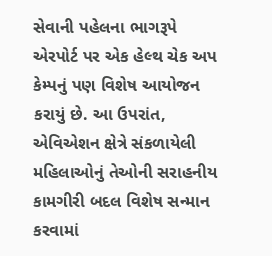સેવાની પહેલના ભાગરૂપે એરપોર્ટ પર એક હેલ્થ ચેક અપ કેમ્પનું પણ વિશેષ આયોજન કરાયું છે. આ ઉપરાંત, એવિએશન ક્ષેત્રે સંકળાયેલી મહિલાઓનું તેઓની સરાહનીય કામગીરી બદલ વિશેષ સન્માન કરવામાં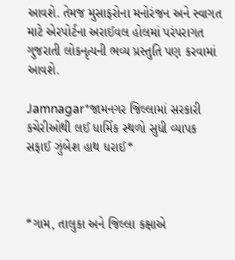આવશે. તેમજ મુસાફરોના મનોરંજન અને સ્વાગત માટે એરપોર્ટના અરાઈવલ હોલમાં પરંપરાગત ગુજરાતી લોકનૃત્યની ભવ્ય પ્રસ્તુતિ પણ કરવામાં આવશે.

Jamnagar*જામનગર જિલ્લામાં સરકારી કચેરીઓથી લઈ ધાર્મિક સ્થળો સુધી વ્યાપક સફાઈ ઝુંબેશ હાથ ધરાઈ*



*ગામ, તાલુકા અને જિલ્લા કક્ષાએ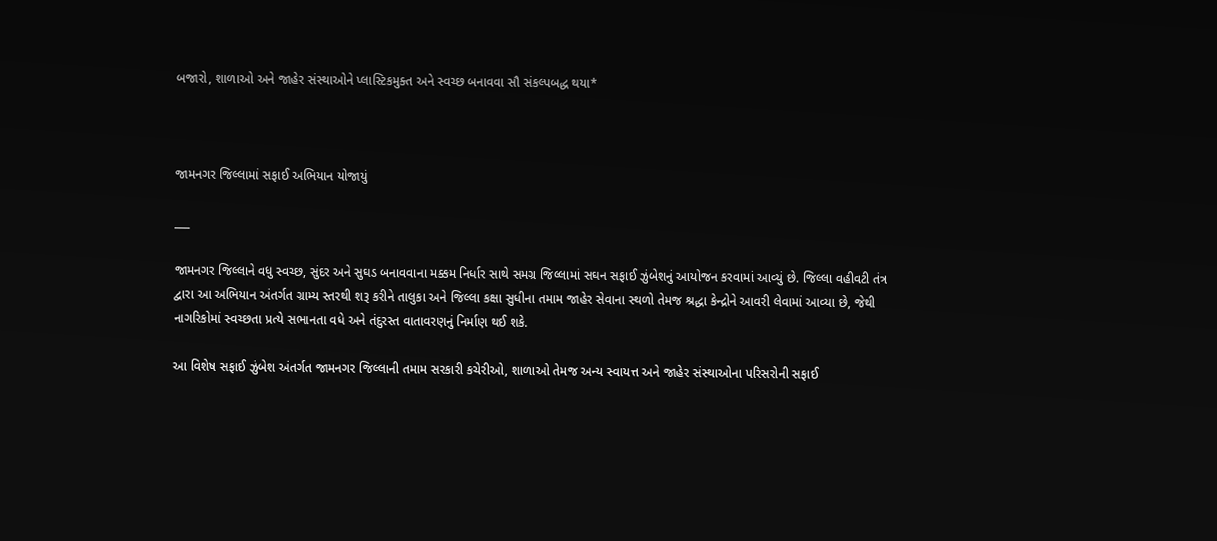બજારો, શાળાઓ અને જાહેર સંસ્થાઓને પ્લાસ્ટિકમુક્ત અને સ્વચ્છ બનાવવા સૌ સંકલ્પબદ્ધ થયા*



જામનગર જિલ્લામાં સફાઈ અભિયાન યોજાયું

___

જામનગર જિલ્લાને વધુ સ્વચ્છ, સુંદર અને સુઘડ બનાવવાના મક્કમ નિર્ધાર સાથે સમગ્ર જિલ્લામાં સઘન સફાઈ ઝુંબેશનું આયોજન કરવામાં આવ્યું છે. જિલ્લા વહીવટી તંત્ર દ્વારા આ અભિયાન અંતર્ગત ગ્રામ્ય સ્તરથી શરૂ કરીને તાલુકા અને જિલ્લા કક્ષા સુધીના તમામ જાહેર સેવાના સ્થળો તેમજ શ્રદ્ધા કેન્દ્રોને આવરી લેવામાં આવ્યા છે, જેથી નાગરિકોમાં સ્વચ્છતા પ્રત્યે સભાનતા વધે અને તંદુરસ્ત વાતાવરણનું નિર્માણ થઈ શકે.

આ વિશેષ સફાઈ ઝુંબેશ અંતર્ગત જામનગર જિલ્લાની તમામ સરકારી કચેરીઓ, શાળાઓ તેમજ અન્ય સ્વાયત્ત અને જાહેર સંસ્થાઓના પરિસરોની સફાઈ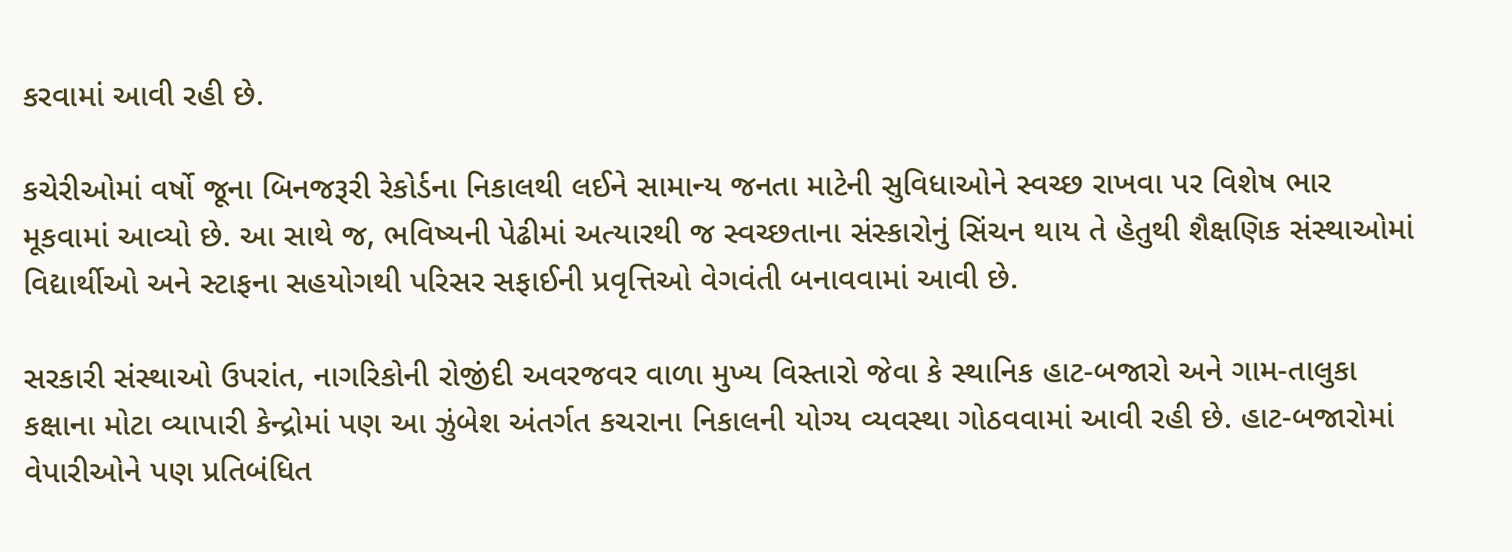કરવામાં આવી રહી છે.

કચેરીઓમાં વર્ષો જૂના બિનજરૂરી રેકોર્ડના નિકાલથી લઈને સામાન્ય જનતા માટેની સુવિધાઓને સ્વચ્છ રાખવા પર વિશેષ ભાર મૂકવામાં આવ્યો છે. આ સાથે જ, ભવિષ્યની પેઢીમાં અત્યારથી જ સ્વચ્છતાના સંસ્કારોનું સિંચન થાય તે હેતુથી શૈક્ષણિક સંસ્થાઓમાં વિદ્યાર્થીઓ અને સ્ટાફના સહયોગથી પરિસર સફાઈની પ્રવૃત્તિઓ વેગવંતી બનાવવામાં આવી છે.

સરકારી સંસ્થાઓ ઉપરાંત, નાગરિકોની રોજીંદી અવરજવર વાળા મુખ્ય વિસ્તારો જેવા કે સ્થાનિક હાટ-બજારો અને ગામ-તાલુકા કક્ષાના મોટા વ્યાપારી કેન્દ્રોમાં પણ આ ઝુંબેશ અંતર્ગત કચરાના નિકાલની યોગ્ય વ્યવસ્થા ગોઠવવામાં આવી રહી છે. હાટ-બજારોમાં વેપારીઓને પણ પ્રતિબંધિત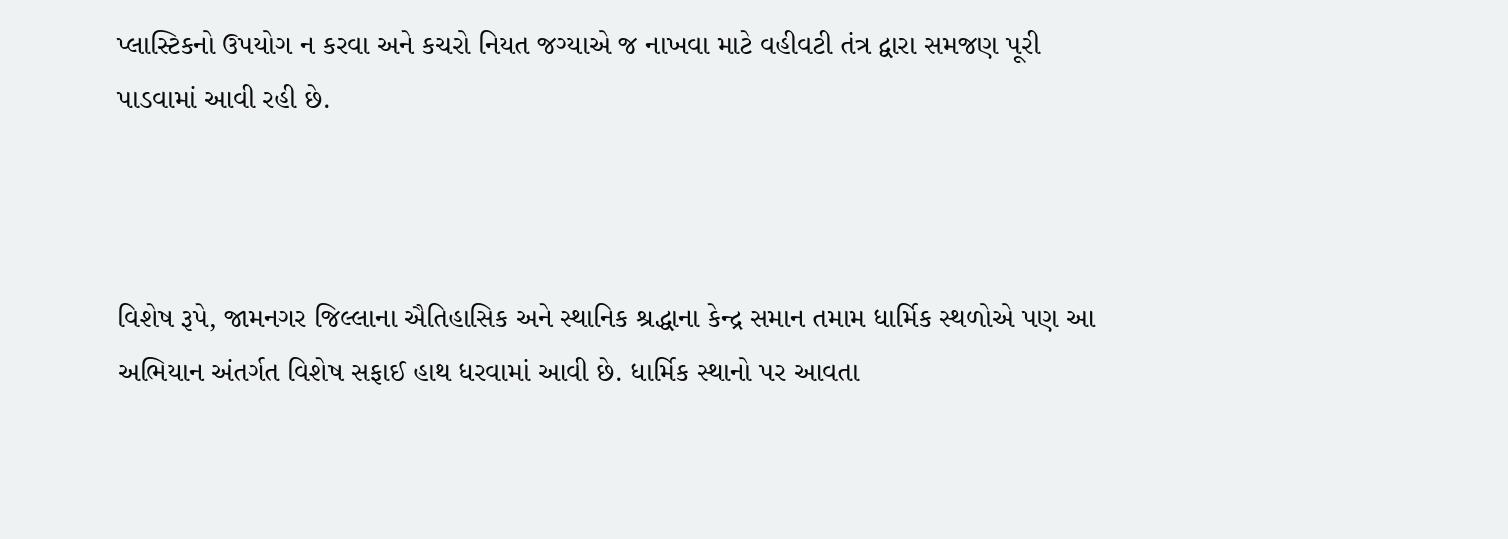પ્લાસ્ટિકનો ઉપયોગ ન કરવા અને કચરો નિયત જગ્યાએ જ નાખવા માટે વહીવટી તંત્ર દ્વારા સમજણ પૂરી પાડવામાં આવી રહી છે.



વિશેષ રૂપે, જામનગર જિલ્લાના ઐતિહાસિક અને સ્થાનિક શ્રદ્ધાના કેન્દ્ર સમાન તમામ ધાર્મિક સ્થળોએ પણ આ અભિયાન અંતર્ગત વિશેષ સફાઈ હાથ ધરવામાં આવી છે. ધાર્મિક સ્થાનો પર આવતા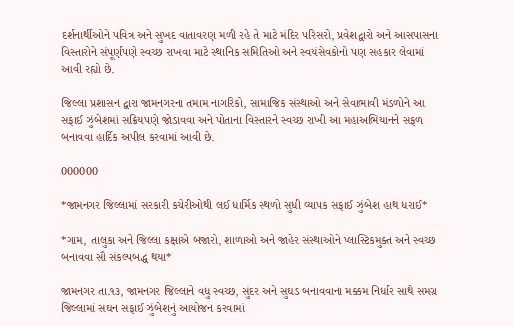દર્શનાર્થીઓને પવિત્ર અને સુખદ વાતાવરણ મળી રહે તે માટે મંદિર પરિસરો, પ્રવેશદ્વારો અને આસપાસના વિસ્તારોને સંપૂર્ણપણે સ્વચ્છ રાખવા માટે સ્થાનિક સમિતિઓ અને સ્વયંસેવકોનો પણ સહકાર લેવામાં આવી રહ્યો છે.

જિલ્લા પ્રશાસન દ્વારા જામનગરના તમામ નાગરિકો, સામાજિક સંસ્થાઓ અને સેવાભાવી મંડળોને આ સફાઈ ઝુંબેશમાં સક્રિયપણે જોડાવવા અને પોતાના વિસ્તારને સ્વચ્છ રાખી આ મહાઅભિયાનને સફળ બનાવવા હાર્દિક અપીલ કરવામાં આવી છે.

000000

*જામનગર જિલ્લામાં સરકારી કચેરીઓથી લઈ ધાર્મિક સ્થળો સુધી વ્યાપક સફાઈ ઝુંબેશ હાથ ધરાઈ*

*ગામ, તાલુકા અને જિલ્લા કક્ષાએ બજારો, શાળાઓ અને જાહેર સંસ્થાઓને પ્લાસ્ટિકમુક્ત અને સ્વચ્છ બનાવવા સૌ સંકલ્પબદ્ધ થયા*

જામનગર તા.૧૩, જામનગર જિલ્લાને વધુ સ્વચ્છ, સુંદર અને સુઘડ બનાવવાના મક્કમ નિર્ધાર સાથે સમગ્ર જિલ્લામાં સઘન સફાઈ ઝુંબેશનું આયોજન કરવામાં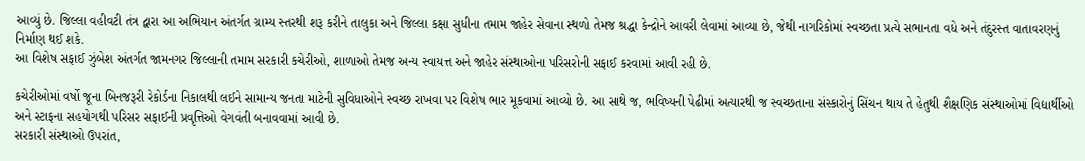આવ્યું છે. જિલ્લા વહીવટી તંત્ર દ્વારા આ અભિયાન અંતર્ગત ગ્રામ્ય સ્તરથી શરૂ કરીને તાલુકા અને જિલ્લા કક્ષા સુધીના તમામ જાહેર સેવાના સ્થળો તેમજ શ્રદ્ધા કેન્દ્રોને આવરી લેવામાં આવ્યા છે, જેથી નાગરિકોમાં સ્વચ્છતા પ્રત્યે સભાનતા વધે અને તંદુરસ્ત વાતાવરણનું નિર્માણ થઈ શકે.
આ વિશેષ સફાઈ ઝુંબેશ અંતર્ગત જામનગર જિલ્લાની તમામ સરકારી કચેરીઓ, શાળાઓ તેમજ અન્ય સ્વાયત્ત અને જાહેર સંસ્થાઓના પરિસરોની સફાઈ કરવામાં આવી રહી છે.

કચેરીઓમાં વર્ષો જૂના બિનજરૂરી રેકોર્ડના નિકાલથી લઈને સામાન્ય જનતા માટેની સુવિધાઓને સ્વચ્છ રાખવા પર વિશેષ ભાર મૂકવામાં આવ્યો છે. આ સાથે જ, ભવિષ્યની પેઢીમાં અત્યારથી જ સ્વચ્છતાના સંસ્કારોનું સિંચન થાય તે હેતુથી શૈક્ષણિક સંસ્થાઓમાં વિદ્યાર્થીઓ અને સ્ટાફના સહયોગથી પરિસર સફાઈની પ્રવૃત્તિઓ વેગવંતી બનાવવામાં આવી છે.
સરકારી સંસ્થાઓ ઉપરાંત,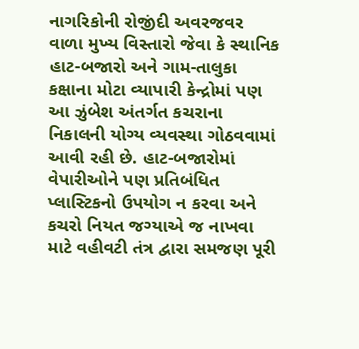નાગરિકોની રોજીંદી અવરજવર વાળા મુખ્ય વિસ્તારો જેવા કે સ્થાનિક હાટ-બજારો અને ગામ-તાલુકા કક્ષાના મોટા વ્યાપારી કેન્દ્રોમાં પણ આ ઝુંબેશ અંતર્ગત કચરાના નિકાલની યોગ્ય વ્યવસ્થા ગોઠવવામાં આવી રહી છે. હાટ-બજારોમાં વેપારીઓને પણ પ્રતિબંધિત પ્લાસ્ટિકનો ઉપયોગ ન કરવા અને કચરો નિયત જગ્યાએ જ નાખવા માટે વહીવટી તંત્ર દ્વારા સમજણ પૂરી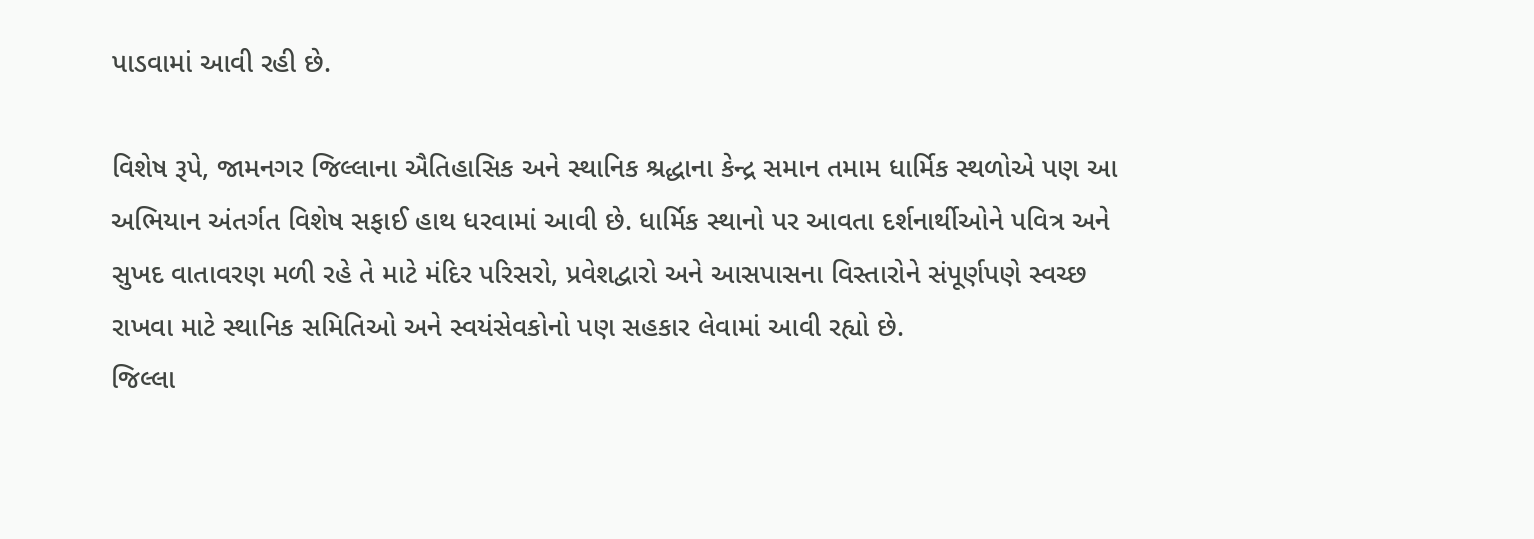પાડવામાં આવી રહી છે.

વિશેષ રૂપે, જામનગર જિલ્લાના ઐતિહાસિક અને સ્થાનિક શ્રદ્ધાના કેન્દ્ર સમાન તમામ ધાર્મિક સ્થળોએ પણ આ અભિયાન અંતર્ગત વિશેષ સફાઈ હાથ ધરવામાં આવી છે. ધાર્મિક સ્થાનો પર આવતા દર્શનાર્થીઓને પવિત્ર અને સુખદ વાતાવરણ મળી રહે તે માટે મંદિર પરિસરો, પ્રવેશદ્વારો અને આસપાસના વિસ્તારોને સંપૂર્ણપણે સ્વચ્છ રાખવા માટે સ્થાનિક સમિતિઓ અને સ્વયંસેવકોનો પણ સહકાર લેવામાં આવી રહ્યો છે.
જિલ્લા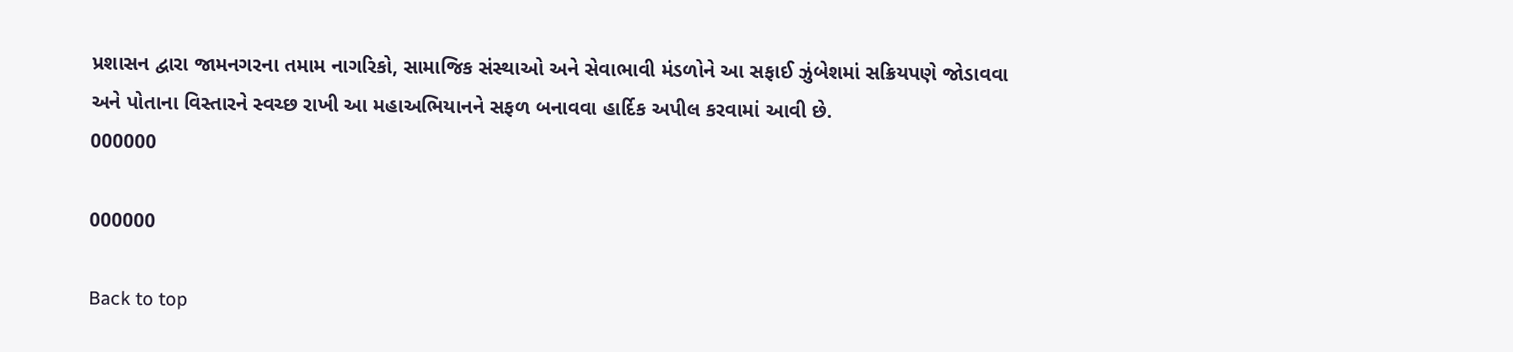પ્રશાસન દ્વારા જામનગરના તમામ નાગરિકો, સામાજિક સંસ્થાઓ અને સેવાભાવી મંડળોને આ સફાઈ ઝુંબેશમાં સક્રિયપણે જોડાવવા અને પોતાના વિસ્તારને સ્વચ્છ રાખી આ મહાઅભિયાનને સફળ બનાવવા હાર્દિક અપીલ કરવામાં આવી છે.
000000

000000

Back to top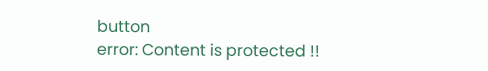button
error: Content is protected !!